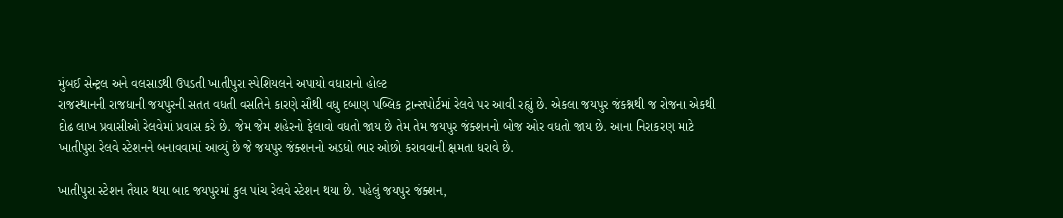મુંબઈ સેન્ટ્રલ અને વલસાડથી ઉપડતી ખાતીપુરા સ્પેશિયલને અપાયો વધારાનો હોલ્ટ
રાજસ્થાનની રાજધાની જયપુરની સતત વધતી વસતિને કારણે સૌથી વધુ દબાણ પબ્લિક ટ્રાન્સપોર્ટમાં રેલવે પર આવી રહ્યું છે. એકલા જયપુર જંકશ્નથી જ રોજના એકથી દોઢ લાખ પ્રવાસીઓ રેલવેમાં પ્રવાસ કરે છે. જેમ જેમ શહેરનો ફેલાવો વધતો જાય છે તેમ તેમ જયપુર જંક્શનનો બોજ ઓર વધતો જાય છે. આના નિરાકરણ માટે ખાતીપુરા રેલવે સ્ટેશનને બનાવવામાં આવ્યું છે જે જયપુર જંક્શનનો અડધો ભાર ઓછો કરાવવાની ક્ષમતા ધરાવે છે.

ખાતીપુરા સ્ટેશન તૈયાર થયા બાદ જયપુરમાં કુલ પાંચ રેલવે સ્ટેશન થયા છે. પહેલું જયપુર જંક્શન,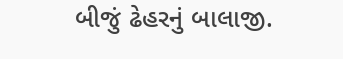બીજું ઢેહરનું બાલાજી.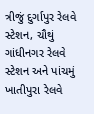ત્રીજું દુર્ગાપુર રેલવે સ્ટેશન, ચૌથું ગાંધીનગર રેલવે સ્ટેશન અને પાંચમું ખાતીપુરા રેલવે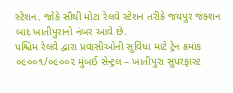સ્ટેશન. જોકે સૌથી મોટા રેલવે સ્ટેશન તરીકે જયપુર જંક્શન બાદ ખાતીપુરાનો નંબર આવે છે.
પશ્ચિમ રેલવે દ્વારા પ્રવાસીઓની સુવિધા માટે ટ્રેન ક્રમાંક ૦૯૦૦૧/૦૯૦૦૨ મુંબઈ સેન્ટ્રલ – ખાતીપુરા સુપરફાસ્ટ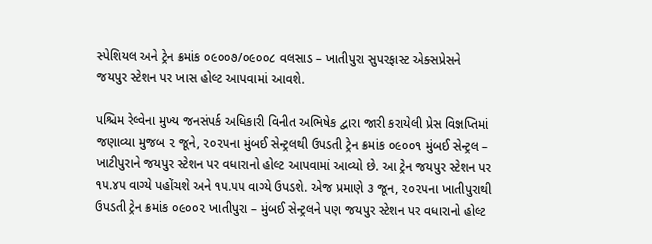સ્પેશિયલ અને ટ્રેન ક્રમાંક ૦૯૦૦૭/૦૯૦૦૮ વલસાડ – ખાતીપુરા સુપરફાસ્ટ એક્સપ્રેસને જયપુર સ્ટેશન પર ખાસ હોલ્ટ આપવામાં આવશે.

પશ્ચિમ રેલ્વેના મુખ્ય જનસંપર્ક અધિકારી વિનીત અભિષેક દ્વારા જારી કરાયેલી પ્રેસ વિજ્ઞપ્તિમાં જણાવ્યા મુજબ ૨ જૂને, ૨૦૨૫ના મુંબઈ સેન્ટ્રલથી ઉપડતી ટ્રેન ક્રમાંક ૦૯૦૦૧ મુંબઈ સેન્ટ્રલ – ખાટીપુરાને જયપુર સ્ટેશન પર વધારાનો હોલ્ટ આપવામાં આવ્યો છે. આ ટ્રેન જયપુર સ્ટેશન પર ૧૫.૪૫ વાગ્યે પહોંચશે અને ૧૫.૫૫ વાગ્યે ઉપડશે. એજ પ્રમાણે ૩ જૂન, ૨૦૨૫ના ખાતીપુરાથી ઉપડતી ટ્રેન ક્રમાંક ૦૯૦૦૨ ખાતીપુરા – મુંબઈ સેન્ટ્રલને પણ જયપુર સ્ટેશન પર વધારાનો હોલ્ટ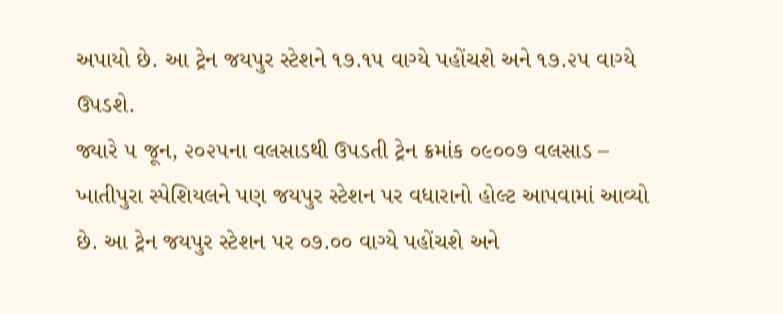અપાયો છે. આ ટ્રેન જયપુર સ્ટેશને ૧૭.૧૫ વાગ્યે પહોંચશે અને ૧૭.૨૫ વાગ્યે ઉપડશે.
જ્યારે ૫ જૂન, ૨૦૨૫ના વલસાડથી ઉપડતી ટ્રેન ક્રમાંક ૦૯૦૦૭ વલસાડ – ખાતીપુરા સ્પેશિયલને પણ જયપુર સ્ટેશન પર વધારાનો હોલ્ટ આપવામાં આવ્યો છે. આ ટ્રેન જયપુર સ્ટેશન પર ૦૭.૦૦ વાગ્યે પહોંચશે અને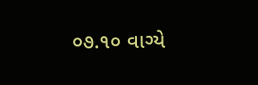૦૭.૧૦ વાગ્યે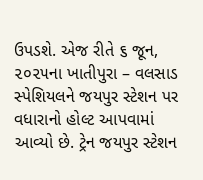ઉપડશે. એજ રીતે ૬ જૂન, ૨૦૨૫ના ખાતીપુરા – વલસાડ સ્પેશિયલને જયપુર સ્ટેશન પર વધારાનો હોલ્ટ આપવામાં આવ્યો છે. ટ્રેન જયપુર સ્ટેશન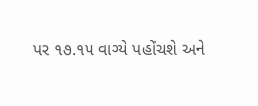પર ૧૭.૧૫ વાગ્યે પહોંચશે અને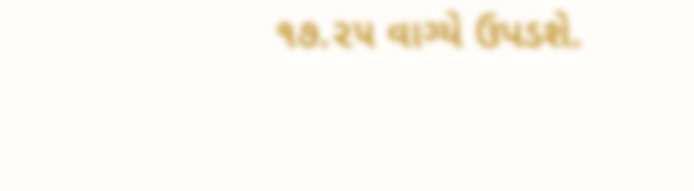૧૭.૨૫ વાગ્યે ઉપડશે.